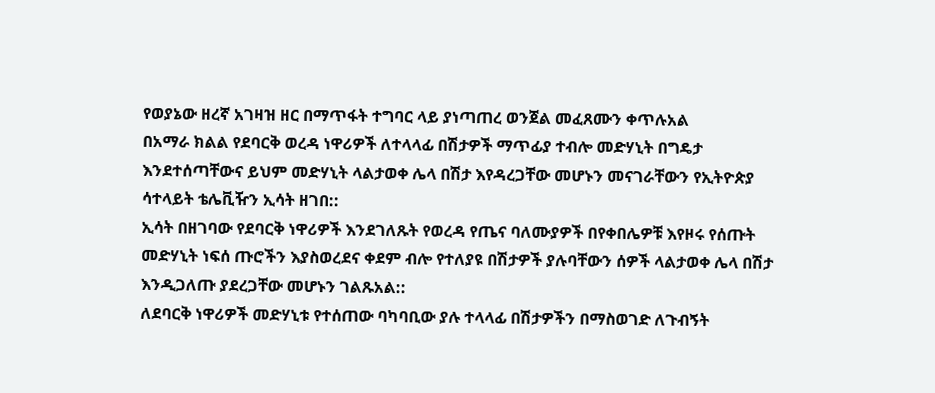የወያኔው ዘረኛ አገዛዝ ዘር በማጥፋት ተግባር ላይ ያነጣጠረ ወንጀል መፈጸሙን ቀጥሉአል
በአማራ ክልል የደባርቅ ወረዳ ነዋሪዎች ለተላላፊ በሽታዎች ማጥፊያ ተብሎ መድሃኒት በግዴታ እንደተሰጣቸውና ይህም መድሃኒት ላልታወቀ ሌላ በሽታ እየዳረጋቸው መሆኑን መናገራቸውን የኢትዮጵያ ሳተላይት ቴሌቪዥን ኢሳት ዘገበ::
ኢሳት በዘገባው የደባርቅ ነዋሪዎች እንደገለጹት የወረዳ የጤና ባለሙያዎች በየቀበሌዎቹ እየዞሩ የሰጡት መድሃኒት ነፍሰ ጡሮችን እያስወረደና ቀደም ብሎ የተለያዩ በሽታዎች ያሉባቸውን ሰዎች ላልታወቀ ሌላ በሽታ እንዲጋለጡ ያደረጋቸው መሆኑን ገልጹአል::
ለደባርቅ ነዋሪዎች መድሃኒቱ የተሰጠው ባካባቢው ያሉ ተላላፊ በሽታዎችን በማስወገድ ለጉብኝት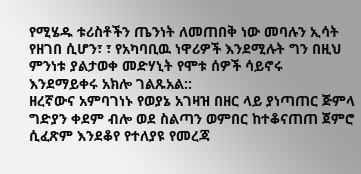የሚሄዱ ቱሪስቶችን ጤንነት ለመጠበቅ ነው መባሉን ኢሳት የዘገበ ሲሆን፣ ፣ የአካባቢዉ ነዋሪዎች እንደሚሉት ግን በዚህ ምንነቱ ያልታወቀ መድሃኒት የሞቱ ሰዎች ሳይኖሩ እንደማይቀሩ አክሎ ገልጹአል::
ዘረኛውና አምባገነኑ የወያኔ አገዛዝ በዘር ላይ ያነጣጠር ጅምላ ግድያን ቀደም ብሎ ወደ ስልጣን ወምበር ከተቆናጠጠ ጀምሮ ሲፈጽም እንደቆየ የተለያዩ የመረጃ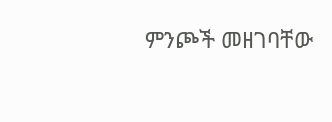ምንጮች መዘገባቸው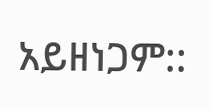አይዘነጋም::